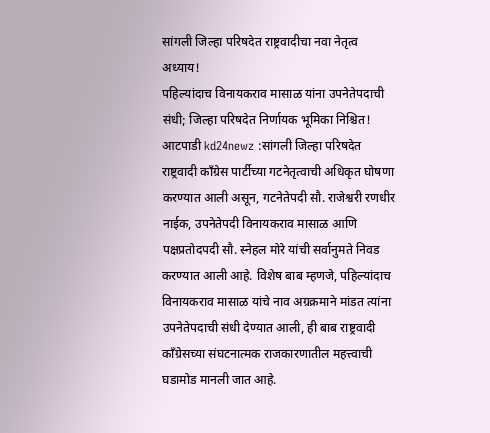सांगली जिल्हा परिषदेत राष्ट्रवादीचा नवा नेतृत्व अध्याय!
पहिल्यांदाच विनायकराव मासाळ यांना उपनेतेपदाची संधी; जिल्हा परिषदेत निर्णायक भूमिका निश्चित!
आटपाडी kd24newz :सांगली जिल्हा परिषदेत राष्ट्रवादी काँग्रेस पार्टीच्या गटनेतृत्वाची अधिकृत घोषणा करण्यात आली असून, गटनेतेपदी सौ. राजेश्वरी रणधीर नाईक, उपनेतेपदी विनायकराव मासाळ आणि पक्षप्रतोदपदी सौ. स्नेहल मोरे यांची सर्वानुमते निवड करण्यात आली आहे. विशेष बाब म्हणजे, पहिल्यांदाच विनायकराव मासाळ यांचे नाव अग्रक्रमाने मांडत त्यांना उपनेतेपदाची संधी देण्यात आली, ही बाब राष्ट्रवादी काँग्रेसच्या संघटनात्मक राजकारणातील महत्त्वाची घडामोड मानली जात आहे.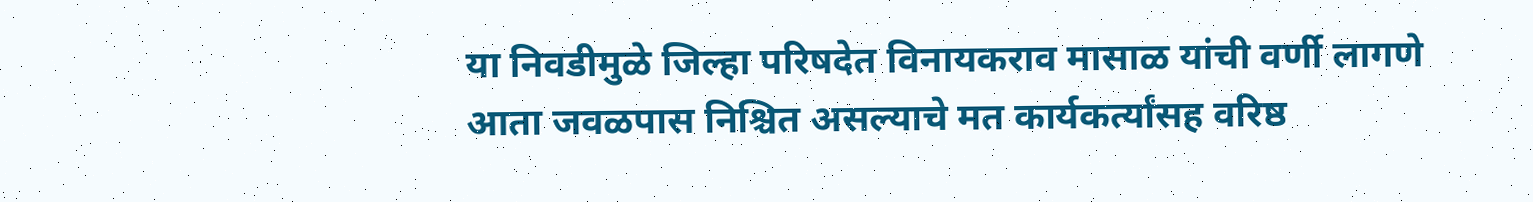या निवडीमुळे जिल्हा परिषदेत विनायकराव मासाळ यांची वर्णी लागणे आता जवळपास निश्चित असल्याचे मत कार्यकर्त्यांसह वरिष्ठ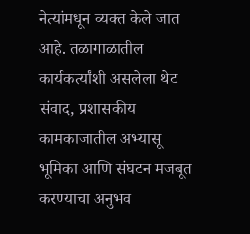नेत्यांमधून व्यक्त केले जात आहे. तळागाळातील कार्यकर्त्यांशी असलेला थेट संवाद, प्रशासकीय कामकाजातील अभ्यासू भूमिका आणि संघटन मजबूत करण्याचा अनुभव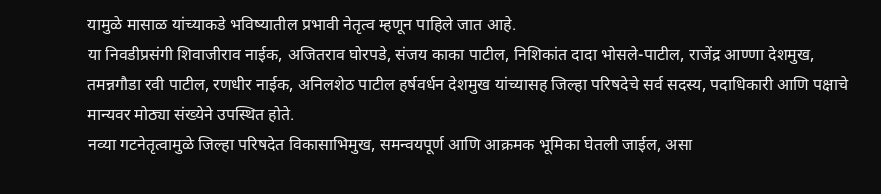यामुळे मासाळ यांच्याकडे भविष्यातील प्रभावी नेतृत्व म्हणून पाहिले जात आहे.
या निवडीप्रसंगी शिवाजीराव नाईक, अजितराव घोरपडे, संजय काका पाटील, निशिकांत दादा भोसले-पाटील, राजेंद्र आण्णा देशमुख, तमन्नगौडा रवी पाटील, रणधीर नाईक, अनिलशेठ पाटील हर्षवर्धन देशमुख यांच्यासह जिल्हा परिषदेचे सर्व सदस्य, पदाधिकारी आणि पक्षाचे मान्यवर मोठ्या संख्येने उपस्थित होते.
नव्या गटनेतृत्वामुळे जिल्हा परिषदेत विकासाभिमुख, समन्वयपूर्ण आणि आक्रमक भूमिका घेतली जाईल, असा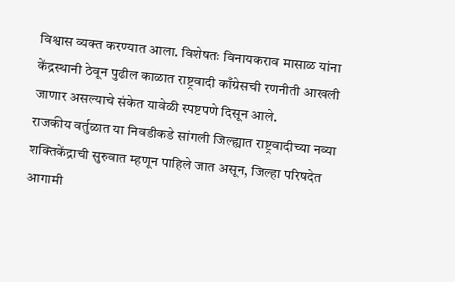विश्वास व्यक्त करण्यात आला. विशेषतः विनायकराव मासाळ यांना केंद्रस्थानी ठेवून पुढील काळात राष्ट्रवादी काँग्रेसची रणनीती आखली जाणार असल्याचे संकेत यावेळी स्पष्टपणे दिसून आले.
राजकीय वर्तुळात या निवडीकडे सांगली जिल्ह्यात राष्ट्रवादीच्या नव्या शक्तिकेंद्राची सुरुवात म्हणून पाहिले जात असून, जिल्हा परिषदेत आगामी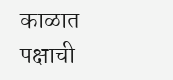काळात पक्षाची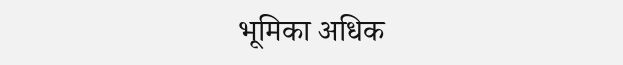भूमिका अधिक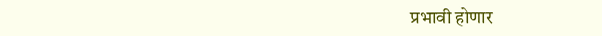प्रभावी होणार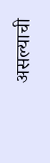असल्याची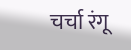चर्चा रंगू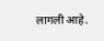लागली आहे.